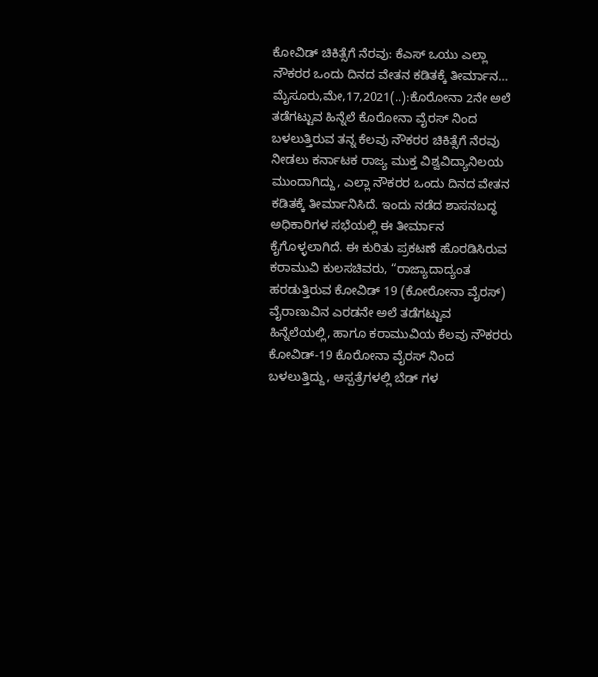ಕೋವಿಡ್ ಚಿಕಿತ್ಸೆಗೆ ನೆರವು: ಕೆಎಸ್ ಒಯು ಎಲ್ಲಾ ನೌಕರರ ಒಂದು ದಿನದ ವೇತನ ಕಡಿತಕ್ಕೆ ತೀರ್ಮಾನ… ಮೈಸೂರು,ಮೇ,17,2021(..):ಕೊರೋನಾ 2ನೇ ಅಲೆ ತಡೆಗಟ್ಟುವ ಹಿನ್ನೆಲೆ ಕೊರೋನಾ ವೈರಸ್ ನಿಂದ ಬಳಲುತ್ತಿರುವ ತನ್ನ ಕೆಲವು ನೌಕರರ ಚಿಕಿತ್ಸೆಗೆ ನೆರವು ನೀಡಲು ಕರ್ನಾಟಕ ರಾಜ್ಯ ಮುಕ್ತ ವಿಶ್ವವಿದ್ಯಾನಿಲಯ ಮುಂದಾಗಿದ್ದು, ಎಲ್ಲಾ ನೌಕರರ ಒಂದು ದಿನದ ವೇತನ ಕಡಿತಕ್ಕೆ ತೀರ್ಮಾನಿಸಿದೆ. ಇಂದು ನಡೆದ ಶಾಸನಬದ್ಧ ಅಧಿಕಾರಿಗಳ ಸಭೆಯಲ್ಲಿ ಈ ತೀರ್ಮಾನ ಕೈಗೊಳ್ಳಲಾಗಿದೆ. ಈ ಕುರಿತು ಪ್ರಕಟಣೆ ಹೊರಡಿಸಿರುವ ಕರಾಮುವಿ ಕುಲಸಚಿವರು, “ರಾಜ್ಯಾದಾದ್ಯಂತ ಹರಡುತ್ತಿರುವ ಕೋವಿಡ್ 19 (ಕೋರೋನಾ ವೈರಸ್) ವೈರಾಣುವಿನ ಎರಡನೇ ಅಲೆ ತಡೆಗಟ್ಟುವ ಹಿನ್ನೆಲೆಯಲ್ಲಿ, ಹಾಗೂ ಕರಾಮುವಿಯ ಕೆಲವು ನೌಕರರು ಕೋವಿಡ್-19 ಕೊರೋನಾ ವೈರಸ್ ನಿಂದ ಬಳಲುತ್ತಿದ್ದು, ಆಸ್ಪತ್ರೆಗಳಲ್ಲಿ ಬೆಡ್ ಗಳ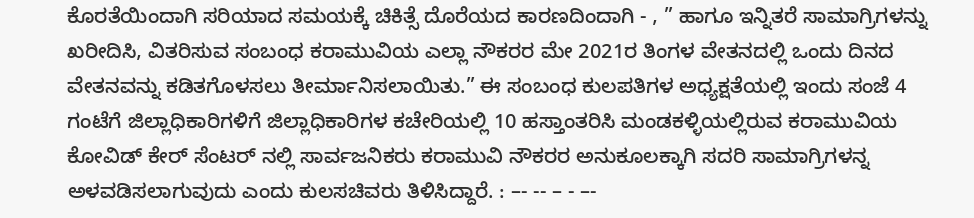ಕೊರತೆಯಿಂದಾಗಿ ಸರಿಯಾದ ಸಮಯಕ್ಕೆ ಚಿಕಿತ್ಸೆ ದೊರೆಯದ ಕಾರಣದಿಂದಾಗಿ - , ” ಹಾಗೂ ಇನ್ನಿತರೆ ಸಾಮಾಗ್ರಿಗಳನ್ನು ಖರೀದಿಸಿ, ವಿತರಿಸುವ ಸಂಬಂಧ ಕರಾಮುವಿಯ ಎಲ್ಲಾ ನೌಕರರ ಮೇ 2021ರ ತಿಂಗಳ ವೇತನದಲ್ಲಿ ಒಂದು ದಿನದ ವೇತನವನ್ನು ಕಡಿತಗೊಳಸಲು ತೀರ್ಮಾನಿಸಲಾಯಿತು.” ಈ ಸಂಬಂಧ ಕುಲಪತಿಗಳ ಅಧ್ಯಕ್ಷತೆಯಲ್ಲಿ ಇಂದು ಸಂಜೆ 4 ಗಂಟೆಗೆ ಜಿಲ್ಲಾಧಿಕಾರಿಗಳಿಗೆ ಜಿಲ್ಲಾಧಿಕಾರಿಗಳ ಕಚೇರಿಯಲ್ಲಿ 10 ಹಸ್ತಾಂತರಿಸಿ ಮಂಡಕಳ್ಳಿಯಲ್ಲಿರುವ ಕರಾಮುವಿಯ ಕೋವಿಡ್ ಕೇರ್ ಸೆಂಟರ್ ನಲ್ಲಿ ಸಾರ್ವಜನಿಕರು ಕರಾಮುವಿ ನೌಕರರ ಅನುಕೂಲಕ್ಕಾಗಿ ಸದರಿ ಸಾಮಾಗ್ರಿಗಳನ್ನ ಅಳವಡಿಸಲಾಗುವುದು ಎಂದು ಕುಲಸಚಿವರು ತಿಳಿಸಿದ್ದಾರೆ. : –- -- – - –-